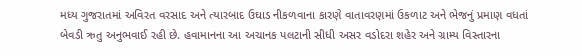મધ્ય ગુજરાતમાં અવિરત વરસાદ અને ત્યારબાદ ઉઘાડ નીકળવાના કારણે વાતાવરણમાં ઉકળાટ અને ભેજનું પ્રમાણ વધતાં બેવડી ઋતુ અનુભવાઈ રહી છે. હવામાનના આ અચાનક પલટાની સીધી અસર વડોદરા શહેર અને ગ્રામ્ય વિસ્તારના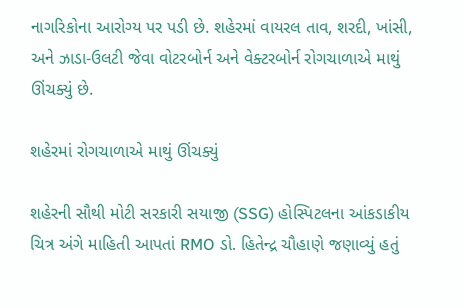નાગરિકોના આરોગ્ય પર પડી છે. શહેરમાં વાયરલ તાવ, શરદી, ખાંસી, અને ઝાડા-ઉલટી જેવા વોટરબોર્ન અને વેક્ટરબોર્ન રોગચાળાએ માથું ઊંચક્યું છે.

શહેરમાં રોગચાળાએ માથું ઊંચક્યું

શહેરની સૌથી મોટી સરકારી સયાજી (SSG) હોસ્પિટલના આંકડાકીય ચિત્ર અંગે માહિતી આપતાં RMO ડો. હિતેન્દ્ર ચૌહાણે જણાવ્યું હતું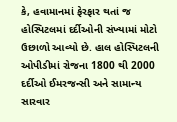કે, હવામાનમાં ફેરફાર થતાં જ હોસ્પિટલમાં દર્દીઓની સંખ્યામાં મોટો ઉછાળો આવ્યો છે. હાલ હોસ્પિટલની ઓપીડીમાં રોજના 1800 થી 2000 દર્દીઓ ઈમરજન્સી અને સામાન્ય સારવાર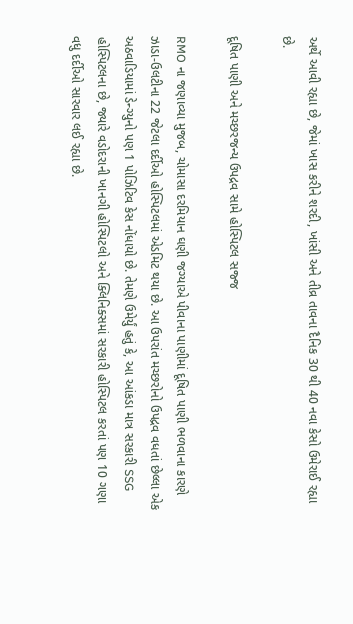અર્થે આવી રહ્યા છે, જેમાં ખાસ કરીને શરદી, ખાંસી અને તીવ્ર તાવના દૈનિક 30 થી 40 નવા કેસો ઉમેરાઈ રહ્યા છે.

દૂષિત પાણી અને મચ્છરજન્ય ઉપદ્રવ સામે હોસ્પિટલ સજ્જ

RMO ના જણાવ્યા મુજબ, ચોમાસા દરમિયાન ઘણી જગ્યાએ પીવાના પાણીમાં દૂષિત પાણી ભળવાના કારણે ઝાડા-ઉલટીના 22 જેટલા દર્દીઓ હોસ્પિટલમાં એડમિટ થયા છે. આ ઉપરાંત મચ્છરોનો ઉપદ્રવ વધતાં છેલ્લા એક અઠવાડિયામાં ડેન્ગ્યુનો પણ 1 પોઝિટિવ કેસ નોંધાયો છે. તેમણે ઉમેર્યું હતું કે, આ આંકડા માત્ર સરકારી SSG હોસ્પિટલના છે, જ્યારે વડોદરાની ખાનગી હોસ્પિટલો અને ક્લિનિક્સમાં સરકારી હોસ્પિટલ કરતાં પણ 10 ગણા વધુ દર્દીઓ સારવાર લઈ રહ્યા છે.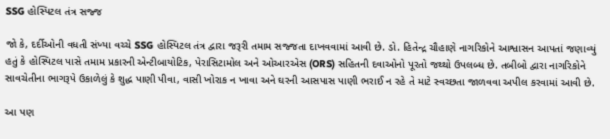SSG હોસ્પિટલ તંત્ર સજ્જ

જો કે, દર્દીઓની વધતી સંખ્યા વચ્ચે SSG હોસ્પિટલ તંત્ર દ્વારા જરૂરી તમામ સજ્જતા દાખવવામાં આવી છે. ડો. હિતેન્દ્ર ચૌહાણે નાગરિકોને આશ્વાસન આપતાં જણાવ્યું હતું કે હોસ્પિટલ પાસે તમામ પ્રકારની એન્ટીબાયોટિક, પેરાસિટામોલ અને ઓઆરએસ (ORS) સહિતની દવાઓનો પૂરતો જથ્થો ઉપલબ્ધ છે. તબીબો દ્વારા નાગરિકોને સાવચેતીના ભાગરૂપે ઉકાળેલું કે શુદ્ધ પાણી પીવા, વાસી ખોરાક ન ખાવા અને ઘરની આસપાસ પાણી ભરાઈ ન રહે તે માટે સ્વચ્છતા જાળવવા અપીલ કરવામાં આવી છે.

આ પણ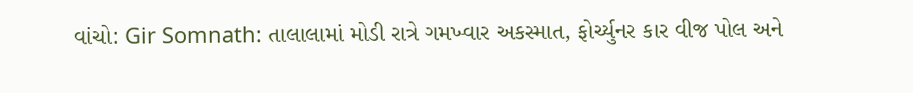વાંચો: Gir Somnath: તાલાલામાં મોડી રાત્રે ગમખ્વાર અકસ્માત, ફોર્ચ્યુનર કાર વીજ પોલ અને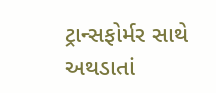ટ્રાન્સફોર્મર સાથે અથડાતાં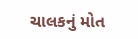ચાલકનું મોત